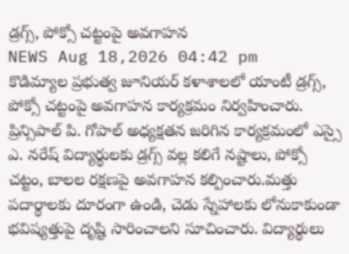డ్రగ్స్, పోక్సో చట్టంపై అవగాహన
NEWS Aug 18,2026 04:42 pm
కొడిమ్యాల ప్రభుత్వ జూనియర్ కళాశాలలో యాంటీ డ్రగ్స్, పోక్సో చట్టంపై అవగాహన కార్యక్రమం నిర్వహించారు. ప్రిన్సిపాల్ పి. గోపాల్ అధ్యక్షతన జరిగిన కార్యక్రమంలో ఎస్సై ఎ. నరేష్ విద్యార్థులకు డ్రగ్స్ వల్ల కలిగే నష్టాలు, పోక్సో చట్టం, బాలల రక్షణపై అవగాహన కల్పించారు.మత్తు పదార్థాలకు దూరంగా ఉండి, చెడు స్నేహాలకు లోనుకాకుండా భవిష్యత్తుపై దృష్టి సారించాలని సూచించారు. విద్యార్థులు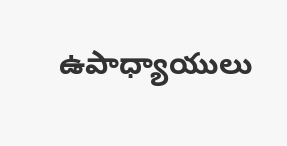ఉపాధ్యాయులు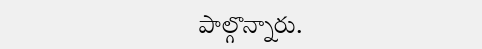పాల్గొన్నారు.